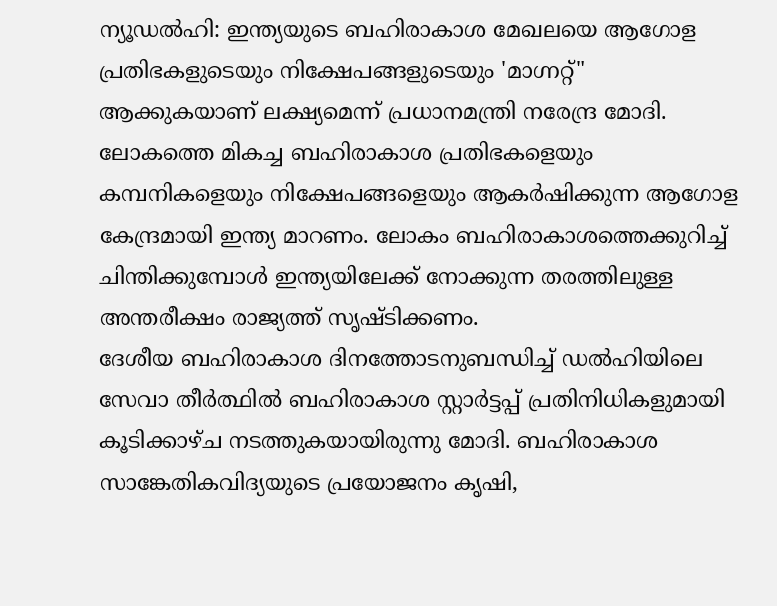ന്യൂഡൽഹി: ഇന്ത്യയുടെ ബഹിരാകാശ മേഖലയെ ആഗോള പ്രതിഭകളുടെയും നിക്ഷേപങ്ങളുടെയും 'മാഗ്നറ്റ്" ആക്കുകയാണ് ലക്ഷ്യമെന്ന് പ്രധാനമന്ത്രി നരേന്ദ്ര മോദി. ലോകത്തെ മികച്ച ബഹിരാകാശ പ്രതിഭകളെയും കമ്പനികളെയും നിക്ഷേപങ്ങളെയും ആകർഷിക്കുന്ന ആഗോള കേന്ദ്രമായി ഇന്ത്യ മാറണം. ലോകം ബഹിരാകാശത്തെക്കുറിച്ച് ചിന്തിക്കുമ്പോൾ ഇന്ത്യയിലേക്ക് നോക്കുന്ന തരത്തിലുള്ള അന്തരീക്ഷം രാജ്യത്ത് സൃഷ്ടിക്കണം.
ദേശീയ ബഹിരാകാശ ദിനത്തോടനുബന്ധിച്ച് ഡൽഹിയിലെ സേവാ തീർത്ഥിൽ ബഹിരാകാശ സ്റ്റാർട്ടപ്പ് പ്രതിനിധികളുമായി കൂടിക്കാഴ്ച നടത്തുകയായിരുന്നു മോദി. ബഹിരാകാശ സാങ്കേതികവിദ്യയുടെ പ്രയോജനം കൃഷി,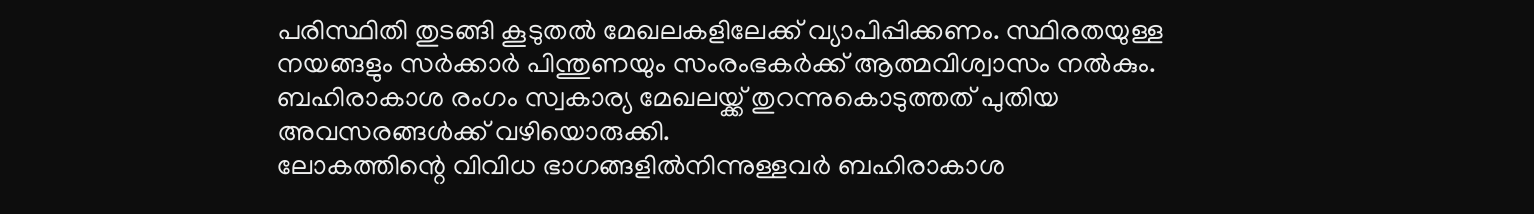പരിസ്ഥിതി തുടങ്ങി കൂടുതൽ മേഖലകളിലേക്ക് വ്യാപിപ്പിക്കണം. സ്ഥിരതയുള്ള നയങ്ങളും സർക്കാർ പിന്തുണയും സംരംഭകർക്ക് ആത്മവിശ്വാസം നൽകും. ബഹിരാകാശ രംഗം സ്വകാര്യ മേഖലയ്ക്ക് തുറന്നുകൊടുത്തത് പുതിയ അവസരങ്ങൾക്ക് വഴിയൊരുക്കി.
ലോകത്തിന്റെ വിവിധ ഭാഗങ്ങളിൽനിന്നുള്ളവർ ബഹിരാകാശ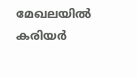മേഖലയിൽ കരിയർ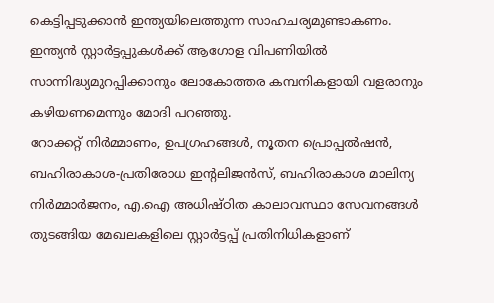കെട്ടിപ്പടുക്കാൻ ഇന്ത്യയിലെത്തുന്ന സാഹചര്യമുണ്ടാകണം. ഇന്ത്യൻ സ്റ്റാർട്ടപ്പുകൾക്ക് ആഗോള വിപണിയിൽ സാന്നിദ്ധ്യമുറപ്പിക്കാനും ലോകോത്തര കമ്പനികളായി വളരാനും കഴിയണമെന്നും മോദി പറഞ്ഞു.
റോക്കറ്റ് നിർമ്മാണം, ഉപഗ്രഹങ്ങൾ, നൂതന പ്രൊപ്പൽഷൻ, ബഹിരാകാശ-പ്രതിരോധ ഇന്റലിജൻസ്, ബഹിരാകാശ മാലിന്യ നിർമ്മാർജനം, എ.ഐ അധിഷ്ഠിത കാലാവസ്ഥാ സേവനങ്ങൾ തുടങ്ങിയ മേഖലകളിലെ സ്റ്റാർട്ടപ്പ് പ്രതിനിധികളാണ്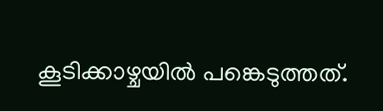കൂടിക്കാഴ്ചയിൽ പങ്കെടുത്തത്.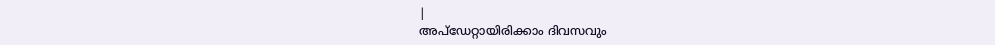|
അപ്ഡേറ്റായിരിക്കാം ദിവസവും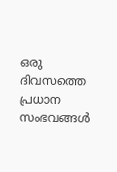ഒരു ദിവസത്തെ പ്രധാന സംഭവങ്ങൾ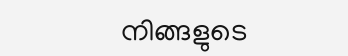നിങ്ങളുടെ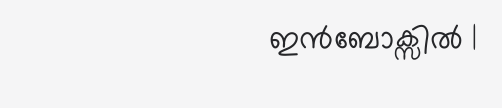ഇൻബോക്സിൽ |